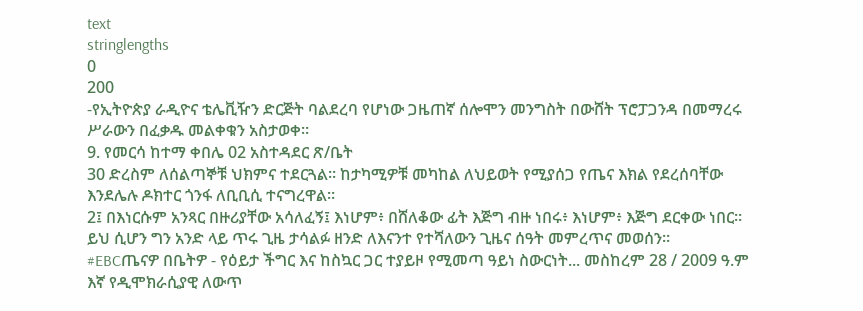text
stringlengths
0
200
-የኢትዮጵያ ራዲዮና ቴሌቪዥን ድርጅት ባልደረባ የሆነው ጋዜጠኛ ሰሎሞን መንግስት በውሸት ፕሮፓጋንዳ በመማረሩ ሥራውን በፈቃዱ መልቀቁን አስታወቀ።
9. የመርሳ ከተማ ቀበሌ 02 አስተዳደር ጽ/ቤት
30 ድረስም ለሰልጣኞቹ ህክምና ተደርጓል። ከታካሚዎቹ መካከል ለህይወት የሚያሰጋ የጤና እክል የደረሰባቸው እንደሌሉ ዶክተር ጎንፋ ለቢቢሲ ተናግረዋል።
2፤ በእነርሱም አንጻር በዙሪያቸው አሳለፈኝ፤ እነሆም፥ በሸለቆው ፊት እጅግ ብዙ ነበሩ፥ እነሆም፥ እጅግ ደርቀው ነበር።
ይህ ሲሆን ግን አንድ ላይ ጥሩ ጊዜ ታሳልፉ ዘንድ ለእናንተ የተሻለውን ጊዜና ሰዓት መምረጥና መወሰን።
#EBCጤናዎ በቤትዎ - የዕይታ ችግር እና ከስኳር ጋር ተያይዞ የሚመጣ ዓይነ ስውርነት... መስከረም 28 / 2009 ዓ.ም
እኛ የዲሞክራሲያዊ ለውጥ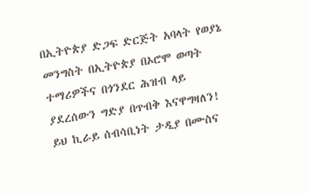በኢትዮጵያ ድጋፍ ድርጅት አባላት የወያኔ መንግስት በኢትዮጵያ በኦሮሞ ወጣት ተማሪዎችና በጎንደር ሕዝብ ላይ ያደረሰውን ግድያ በጥብቅ እናዋግዛለን!
ይህ ኪራይ ሰብሳቢነት ታዲያ በሙስና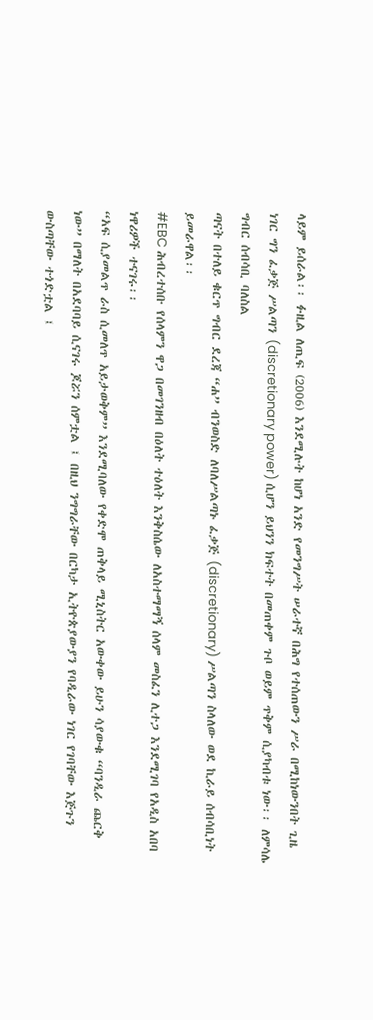ላይም ይሰራል፡፡ ፉዚል ለጢፍ (2006) እንደሚሉት ከሆነ አንድ የመንግሥት ሠራተኛ በሕግ የተሰጠውን ሥራ በሚከነውንበት ጊዜ ነገር ግን ፈቃጅ ሥልጣን (discretionary power) ሲሆን ይህንን ክፍተት በመጠቀም ጉቦ ወይም ጥቅም ሲያካብቱ ነው፡፡ ለምሳሌ ግብር ሰብሳቢ ባለስል
ጣናት በተለይ ቁርጥ ግብር ደረጃ “ሐ” ብንወስድ ለባለሥልጣኑ ፈቃጅ (discretionary) ሥልጣን ስላለው ወደ ኪራይ ሰብሳቢነት ይመራዋል፡፡
#EBC ሕብረተሰቡ የሰላምን ዋጋ በመገንዘብ በዕለት ተዕለት እንቅስሴው ለአስተማማኝ ሰላም መስፈን ሊተጋ እንደሚገባ የአዲስ አበባ ነዋሪዎች ተናገሩ፡፡
“አፍ ሲያመልጥ ራስ ሲመለጥ አይታወቅም” እንደሚባለው የቀድሞ ጠቅላይ ሚኒስትር አውቀው ይሁን ሳያውቁ “ባንዲራ ጨርቅ ነው” በማለት በአደባባይ ሲናገሩ ጆሯን ሰምቷል ፤ በዚህ ንግግራቸው በርካታ ኢትዮጵያውያን የባዲራው ነገር የገባቸው እጅጉን ውስጣቸው ተጎድቷል ፤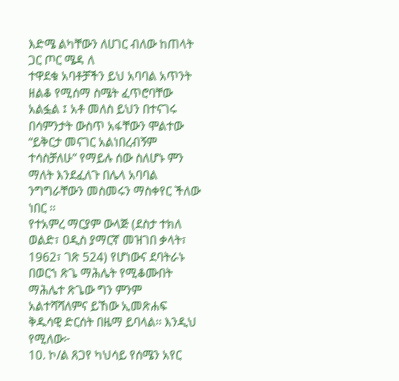እድሜ ልካቸውን ለሀገር ብለው ከጠላት ጋር ጦር ሜዳ ለ
ተዋደቁ አባቶቻችን ይህ አባባል አጥንት ዘልቆ የሚሰማ ስሜት ፈጥሮባቸው አልፏል ፤ አቶ መለስ ይህን በተናገሩ በሳምንታት ውስጥ አፋቸውን ሞልተው “ይቅርታ መናገር አልነበረብኝም ተሳስቻለሁ” የማይሉ ሰው ስለሆኑ ምን ማለት እንደፈለጉ በሌላ አባባል ንግግራቸውን መስመሩን ማስቀየር ችለው ነበር ፡፡
የተአምረ ማርያም ውላጅ (ደስታ ተክለ ወልድ፣ ዐዲስ ያማርኛ መዝገበ ቃላት፣ 1962፣ ገጽ 524) የሆነውና ደባትራኑ በወርኀ ጽጌ ማሕሌት የሚቆሙበት ማሕሌተ ጽጌው ግን ምንም አልተሻሻለምና ይኸው ኢመጽሐፍ ቅዱሳዊ ድርሰት በዜማ ይባላል፡፡ እንዲህ የሚለው፦
10. ኮ/ል ጸጋየ ካህሳይ የሰሜን አየር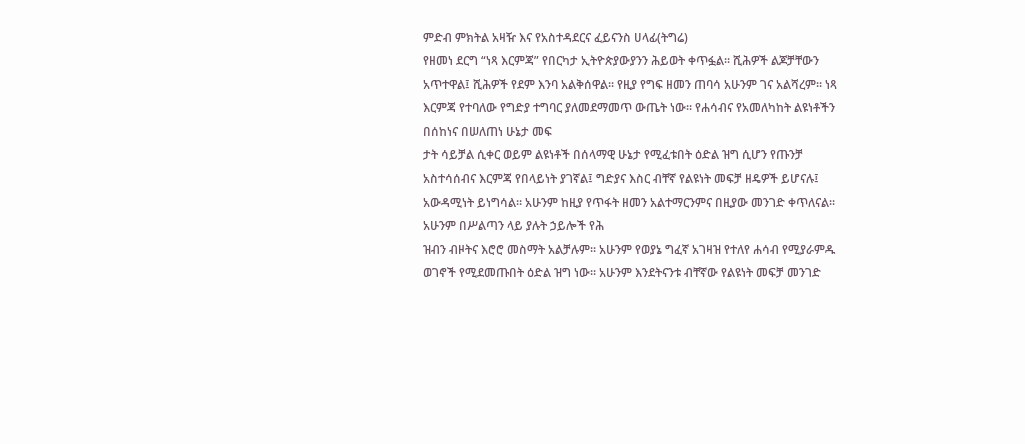ምድብ ምክትል አዛዥ እና የአስተዳደርና ፈይናንስ ሀላፊ(ትግሬ)
የዘመነ ደርግ “ነጻ እርምጃ” የበርካታ ኢትዮጵያውያንን ሕይወት ቀጥፏል፡፡ ሺሕዎች ልጆቻቸውን አጥተዋል፤ ሺሕዎች የደም እንባ አልቅሰዋል፡፡ የዚያ የግፍ ዘመን ጠባሳ አሁንም ገና አልሻረም፡፡ ነጻ እርምጃ የተባለው የግድያ ተግባር ያለመደማመጥ ውጤት ነው፡፡ የሐሳብና የአመለካከት ልዩነቶችን በሰከነና በሠለጠነ ሁኔታ መፍ
ታት ሳይቻል ሲቀር ወይም ልዩነቶች በሰላማዊ ሁኔታ የሚፈቱበት ዕድል ዝግ ሲሆን የጡንቻ አስተሳሰብና እርምጃ የበላይነት ያገኛል፤ ግድያና እስር ብቸኛ የልዩነት መፍቻ ዘዴዎች ይሆናሉ፤ አውዳሚነት ይነግሳል፡፡ አሁንም ከዚያ የጥፋት ዘመን አልተማርንምና በዚያው መንገድ ቀጥለናል፡፡ አሁንም በሥልጣን ላይ ያሉት ኃይሎች የሕ
ዝብን ብዞትና እሮሮ መስማት አልቻሉም፡፡ አሁንም የወያኔ ግፈኛ አገዛዝ የተለየ ሐሳብ የሚያራምዱ ወገኖች የሚደመጡበት ዕድል ዝግ ነው፡፡ አሁንም እንደትናንቱ ብቸኛው የልዩነት መፍቻ መንገድ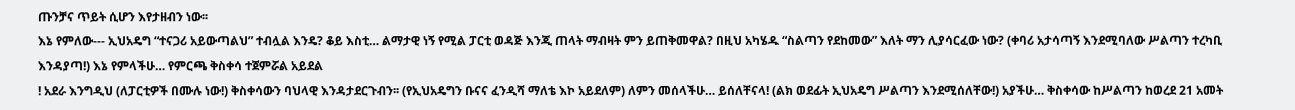ጡንቻና ጥይት ሲሆን እየታዘብን ነው፡፡
እኔ የምለው--- ኢህአዴግ “ተናጋሪ አይውጣልህ” ተብሏል እንዴ? ቆይ እስቲ… ልማታዊ ነኝ የሚል ፓርቲ ወዳጅ እንጂ ጠላት ማብዛት ምን ይጠቅመዋል? በዚህ አካሄዱ “ስልጣን የደከመው” እለት ማን ሊያሳርፈው ነው? (ቀባሪ አታሳጣኝ እንደሚባለው ሥልጣን ተረካቢ እንዳያጣ!) እኔ የምላችሁ… የምርጫ ቅስቀሳ ተጀምሯል አይደል
! አደራ እንግዲህ (ለፓርቲዎች በሙሉ ነው!) ቅስቀሳውን ባህላዊ እንዳታደርጉብን፡፡ (የኢህአዴግን ቡናና ፈንዲሻ ማለቴ እኮ አይደለም) ለምን መሰላችሁ… ይሰለቸናላ! (ልክ ወደፊት ኢህአዴግ ሥልጣን እንደሚሰለቸው!) አያችሁ… ቅስቀሳው ከሥልጣን ከወረደ 21 አመት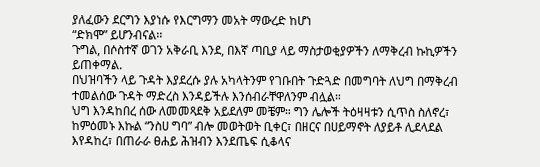ያለፈውን ደርግን እያነሱ የእርግማን መአት ማውረድ ከሆነ
“ድክሞ” ይሆንብናል፡፡
ጉግል, በሶስተኛ ወገን አቅራቢ እንደ, በእኛ ጣቢያ ላይ ማስታወቂያዎችን ለማቅረብ ኩኪዎችን ይጠቀማል.
በህዝባችን ላይ ጉዳት እያደረሱ ያሉ አካላትንም የገቡበት ጉድጓድ በመግባት ለህግ በማቅረብ ተመልሰው ጉዳት ማድረስ እንዳይችሉ እንሰብራቸዋለንም ብሏል።
ህግ እንዳከበረ ሰው ለመመጻደቅ አይደለም መቼም። ግን ሌሎች ትዕዛዛቱን ሲጥስ ስለኖረ፣ ከምዕመኑ እኩል “ንስሀ ግባ” ብሎ መወትወት ቢቀር፣ በዘርና በሀይማኖት ለያይቶ ሊደላደል እየዳከረ፣ በጠራራ ፀሐይ ሕዝብን እንደጤፍ ሲቆላና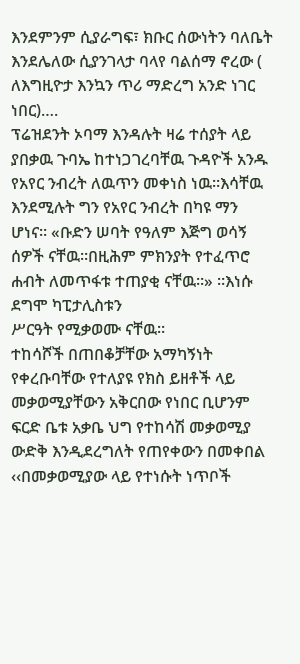እንደምንም ሲያራግፍ፣ ክቡር ሰውነትን ባለቤት እንደሌለው ሲያንገላታ ባላየ ባልሰማ ኖረው (
ለእግዚዮታ እንኳን ጥሪ ማድረግ አንድ ነገር ነበር)….
ፕሬዝደንት ኦባማ እንዳሉት ዛሬ ተሰያት ላይ ያበቃዉ ጉባኤ ከተነጋገረባቸዉ ጉዳዮች አንዱ የአየር ንብረት ለዉጥን መቀነስ ነዉ።እሳቸዉ እንደሚሉት ግን የአየር ንብረት በካዩ ማን ሆነና። «ቡድን ሠባት የዓለም እጅግ ወሳኝ ሰዎች ናቸዉ።በዚሕም ምክንያት የተፈጥሮ ሐብት ለመጥፋቱ ተጠያቂ ናቸዉ።» ።እነሱ ደግሞ ካፒታሊስቱን
ሥርዓት የሚቃወሙ ናቸዉ።
ተከሳሾች በጠበቆቻቸው አማካኝነት የቀረቡባቸው የተለያዩ የክስ ይዘቶች ላይ መቃወሚያቸውን አቅርበው የነበር ቢሆንም ፍርድ ቤቱ አቃቤ ህግ የተከሳሽ መቃወሚያ ውድቅ እንዲደረግለት የጠየቀውን በመቀበል ‹‹በመቃወሚያው ላይ የተነሱት ነጥቦች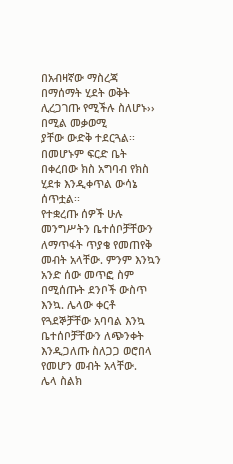በአብዛኛው ማስረጃ በማሰማት ሂደት ወቅት ሊረጋገጡ የሚችሉ ስለሆኑ›› በሚል መቃወሚ
ያቸው ውድቅ ተደርጓል፡፡ በመሆኑም ፍርድ ቤት በቀረበው ክስ አግባብ የክስ ሂደቱ እንዲቀጥል ውሳኔ ሰጥቷል፡፡
የተቋረጡ ሰዎች ሁሉ መንግሥትን ቤተሰቦቻቸውን ለማጥፋት ጥያቄ የመጠየቅ መብት አላቸው. ምንም እንኳን አንድ ሰው መጥፎ ስም በሚሰጡት ደንቦች ውስጥ እንኳ. ሌላው ቀርቶ የጓደኞቻቸው አባባል እንኳ ቤተሰቦቻቸውን ለጭንቀት እንዲጋለጡ ስለጋጋ ወሮበላ የመሆን መብት አላቸው.
ሌላ ስልክ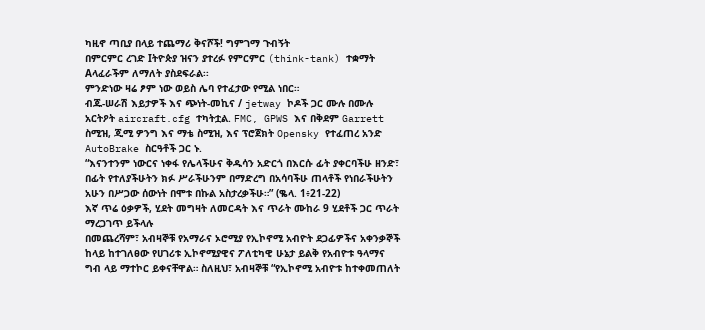ካዚኖ ጣቢያ በላይ ተጨማሪ ቅናሾች! ግምገማ ጉብኝት
በምርምር ረገድ Iትዮጵያ ዝናን ያተረፉ የምርምር (think-tank) ተቋማት Aላፈራችም ለማለት ያስደፍራል፡፡
ምንድነው ዛሬ ፆም ነው ወይስ ሌባ የተፈታው የሚል ነበር።
ብጁ-ሠራሽ እይታዎች እና ጭነት-መኪና / jetway ኮዶች ጋር ሙሉ በሙሉ አርትዖት aircraft.cfg ተካትቷል. FMC, GPWS እና በቅደም Garrett ስሚዝ, ጂሚ ዎንግ እና ማቴ ስሚዝ, እና ፕሮጀክት Opensky የተፈጠረ አንድ AutoBrake ስርዓቶች ጋር ኑ.
“እናንተንም ነውርና ነቀፋ የሌላችሁና ቅዱሳን አድርጎ በእርሱ ፊት ያቀርባችሁ ዘንድ፣ በፊት የተለያችሁትን ክፉ ሥራችሁንም በማድረግ በአሳባችሁ ጠላቶች የነበራችሁትን አሁን በሥጋው ሰውነት በሞቱ በኩል አስታረቃችሁ።” (ቈላ. 1፥21-22)
እኛ ጥሬ ዕቃዎች, ሂደት መግዛት ለመርዳት እና ጥራት ሙከራ 9 ሂደቶች ጋር ጥራት ማረጋገጥ ይችላሉ
በመጨረሻም፣ አብዛኞቹ የአማራና ኦሮሚያ የኢኮኖሚ አብዮት ደጋፊዎችና አቀንቃኞች ከላይ ከተገለፀው የሀገሪቱ ኢኮኖሚያዊና ፖለቲካዊ ሁኔታ ይልቅ የአብዮቱ ዓላማና ግብ ላይ ማተኮር ይቀናቸዋል። ስለዚህ፣ አብዛኞቹ “የኢኮኖሚ አብዮቱ ከተቀመጠለት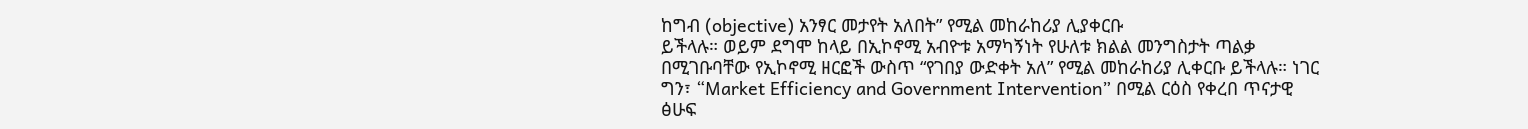ከግብ (objective) አንፃር መታየት አለበት” የሚል መከራከሪያ ሊያቀርቡ
ይችላሉ። ወይም ደግሞ ከላይ በኢኮኖሚ አብዮቱ አማካኝነት የሁለቱ ክልል መንግስታት ጣልቃ በሚገቡባቸው የኢኮኖሚ ዘርፎች ውስጥ “የገበያ ውድቀት አለ” የሚል መከራከሪያ ሊቀርቡ ይችላሉ። ነገር ግን፣ “Market Efficiency and Government Intervention” በሚል ርዕስ የቀረበ ጥናታዊ ፅሁፍ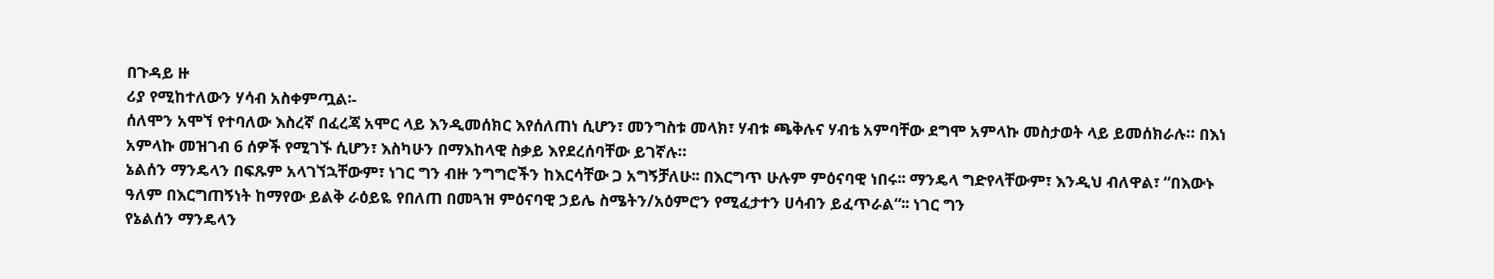በጉዳይ ዙ
ሪያ የሚከተለውን ሃሳብ አስቀምጧል፡-
ሰለሞን አሞኘ የተባለው እስረኛ በፈረጃ አሞር ላይ እንዲመሰክር እየሰለጠነ ሲሆን፣ መንግስቱ መላክ፣ ሃብቱ ጫቅሉና ሃብቴ አምባቸው ደግሞ አምላኩ መስታወት ላይ ይመሰክራሉ። በእነ አምላኩ መዝገብ 6 ሰዎች የሚገኙ ሲሆን፣ እስካሁን በማእከላዊ ስቃይ እየደረሰባቸው ይገኛሉ።
ኔልሰን ማንዴላን በፍጹም አላገኘኋቸውም፣ ነገር ግን ብዙ ንግግሮችን ከእርሳቸው ጋ አግኝቻለሁ፡፡ በእርግጥ ሁሉም ምዕናባዊ ነበሩ፡፡ ማንዴላ ግድየላቸውም፣ እንዲህ ብለዋል፣ “በእውኑ ዓለም በእርግጠኝነት ከማየው ይልቅ ራዕይዬ የበለጠ በመጓዝ ምዕናባዊ ኃይሌ ስሜትን/አዕምሮን የሚፈታተን ሀሳብን ይፈጥራል“፡፡ ነገር ግን
የኔልሰን ማንዴላን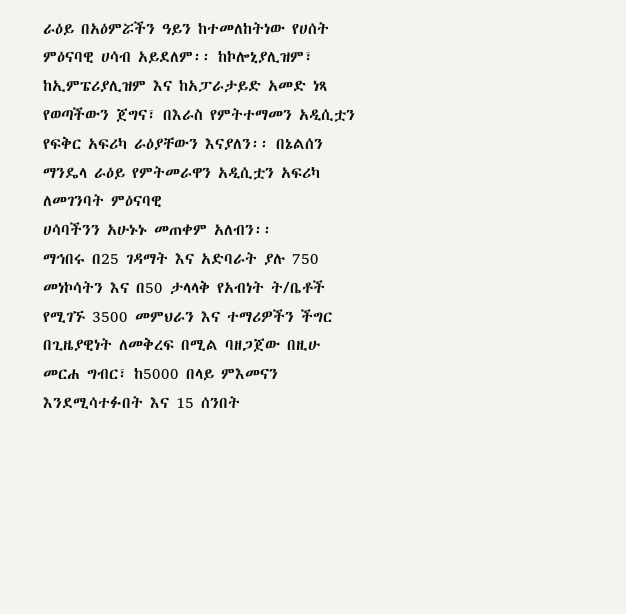ራዕይ በአዕምሯችን ዓይን ከተመለከትነው የሀሰት ምዕናባዊ ሀሳብ አይደለም፡፡ ከኮሎኒያሊዝም፣ ከኢምፔሪያሊዝም እና ከአፓራታይድ አመድ ነጻ የወጣችውን ጀግና፣ በእራስ የምትተማመን አዲሲቷን የፍቅር አፍሪካ ራዕያቸውን እናያለን፡፡ በኔልሰን ማንዴላ ራዕይ የምትመራዋን አዲሲቷን አፍሪካ ለመገንባት ምዕናባዊ
ሀሳባችንን አሁኑኑ መጠቀም አለብን፡፡
ማኅበሩ በ25 ገዳማት እና አድባራት ያሉ 750 መነኮሳትን እና በ50 ታላላቅ የአብነት ት/ቤቶች የሚገኙ 3500 መምህራን እና ተማሪዎችን ችግር በጊዜያዊነት ለመቅረፍ በሚል ባዘጋጀው በዚሁ መርሐ ግብር፣ ከ5000 በላይ ምእመናን እንደሚሳተፉበት እና 15 ሰንበት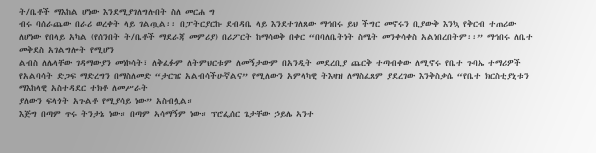ት/ቤቶች ማእከል ሆነው እንደሚያገለግሉበት ስለ መርሐ ግ
ብሩ ባሰራጨው በራሪ ወረቀት ላይ ገልጧል፡፡ በፓትርያርኩ ደብዳቤ ላይ እንደተገለጸው ማኅበሩ ይህ ችግር መኖሩን ቢያውቅ እንኳ የቅርብ ተጠሪው ለሆነው የበላይ አካል (የሰንበት ት/ቤቶች ማደራጃ መምሪያ) በሪፖርት ከማሳወቅ በቀር “በባለቤትነት ስሜት መንቀሳቀስ አልነበረበትም፡፡” ማኅበሩ ለቤተ መቅደስ አገልግሎት የሚሆን
ልብስ ለሌላቸው ገዳማውያን መነኮሳት፣ ለቅፈፉም ለትምህርቱም ለመኝታውም በአንዲት መደረቢያ ጨርቅ ተጣብቀው ለሚኖሩ የቤተ ጉባኤ ተማሪዎች የአልባሳት ድጋፍ ማድረግን በማስለመድ “ታርዤ አልብሳችሁኛልና” የሚለውን አምላካዊ ትእዛዝ ለማስፈጸም ያደረገው እንቅስቃሴ “የቤተ ክርስቲያኒቱን ማእከላዊ አስተዳደር ተክቶ ለመሥራት
ያለውን ፍላጎት አጉልቶ የሚያሳይ ነው” አስብሏል።
እጅግ በጣም ጥሩ ትንታኔ ነው። በጣም ኣሳማኝም ነው። ፕሮፌሰር ጌታቸው ኃይሌ ኣንተ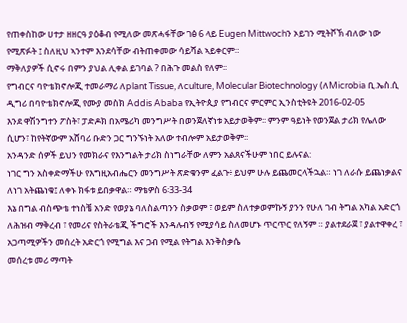የጠቀስከው ሀተታ ዘዘርዓ ያዕቆብ የሚለው መጽሓፋቸው ገፅ 6 ላይ Eugen Mittwochን ኦይገን ሚትቮኽ ብለው ነው የሚጽፉት ፤ ስለዚህ ኣንተም እንደሳቸው ብትጠቀመው ሳይሻል ኣይቀርም።
ማቅለያዎች ሲኖሩ በምን ያህል ሊቀል ይገባል ? በሕጉ መልስ የለም፡፡
የግብርና ባዮቴክኖሎጂ ተመራማሪ ለplant Tissue, ለculture, Molecular Biotechnology (ለMicrobia ቢ.ኤስ.ሲ ዲግሪ በባዮቴክኖሎጂ የሙያ መስክ Addis Ababa የኢትዮጲያ የግብርና ምርምር ኢንስቲትዩት 2016-02-05
እንደ ዋሽንግተን ፖስት፣ ፓድዶክ በአሜሪካ መንግሥት በወንጀለኛነቱ አይታወቅም፡፡ ምንም ዓይነት የወንጀል ታሪክ የሌለው ሲሆን፣ ከየትኛውም አሸባሪ ቡድን ጋር ግንኙነት አለው ተብሎም አይታወቅም፡፡
አንዳንድ ሰዎች ይህን የመክራና የእንግልት ታሪክ ስነግራቸው ለምን አልጸናችሁም ነበር ይሉናል:
ነገር ግን አስቀድማችሁ የእግዚአብሔርን መንግሥት ጽድቁንም ፈልጉ፥ ይህም ሁሉ ይጨመርላችኋል። ነገ ለራሱ ይጨነቃልና ለነገ አትጨነቁ፤ ለቀኑ ክፋቱ ይበቃዋል። ማቴዎስ 6፡33-34
እኔ በግል ብስጭቴ ተነስቼ አንድ የወያኔ ባለስልጣንን ስቃወም ፣ ወይም ስለተቃወምኩኝ ያንን የሁለ ገብ ትግል አካል አድርጎ ለሕዝብ ማቅረብ ፣ የመሪና የስትራቴጂ ችግሮች እንዳሉብኝ የሚያሳይ ስለመሆኑ ጥርጥር የለኝም ። ያልተደራጀ ፣ ያልተዋቀረ ፣ አጋጣሚዎችን መሰረት አድርጎ የሚግል እና ጋብ የሚል የትግል እንቅስቃሴ
መሰረቱ መሪ ማጣት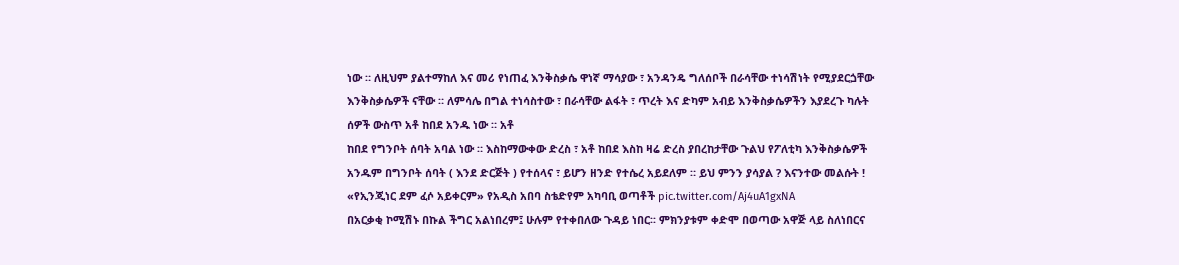ነው ። ለዚህም ያልተማከለ እና መሪ የነጠፈ እንቅስቃሴ ዋነኛ ማሳያው ፣ አንዳንዴ ግለሰቦች በራሳቸው ተነሳሽነት የሚያደርጏቸው እንቅስቃሴዎች ናቸው ። ለምሳሌ በግል ተነሳስተው ፣ በራሳቸው ልፋት ፣ ጥረት እና ድካም አብይ እንቅስቃሴዎችን እያደረጉ ካሉት ሰዎች ውስጥ አቶ ከበደ አንዱ ነው ። አቶ
ከበደ የግንቦት ሰባት አባል ነው ። እስከማውቀው ድረስ ፣ አቶ ከበደ እስከ ዛሬ ድረስ ያበረከታቸው ጉልህ የፖለቲካ እንቅስቃሴዎች አንዱም በግንቦት ሰባት ( እንደ ድርጅት ) የተሰላና ፣ ይሆን ዘንድ የተሴረ አይደለም ። ይህ ምንን ያሳያል ? እናንተው መልሱት !
«የኢንጂነር ደም ፈሶ አይቀርም» የአዲስ አበባ ስቴድየም አካባቢ ወጣቶች pic.twitter.com/Aj4uA1gxNA
በአርቃቂ ኮሚሽኑ በኩል ችግር አልነበረም፤ ሁሉም የተቀበለው ጉዳይ ነበር፡፡ ምክንያቱም ቀድሞ በወጣው አዋጅ ላይ ስለነበርና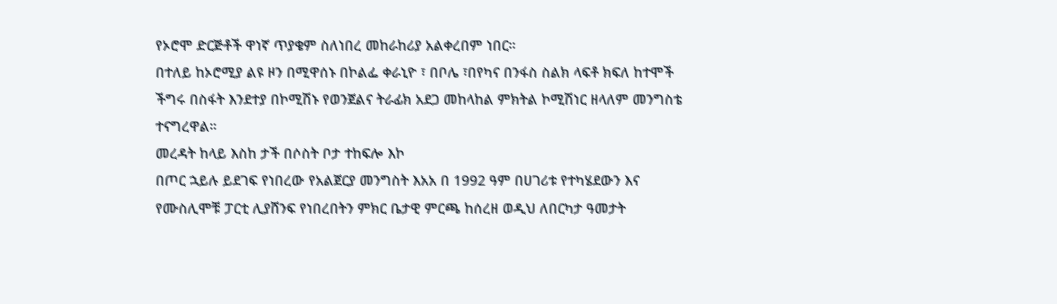የኦሮሞ ድርጅቶች ዋነኛ ጥያቄም ስለነበረ መከራከሪያ አልቀረበም ነበር።
በተለይ ከኦሮሚያ ልዩ ዞን በሚዋሰኑ በኮልፌ ቀራኒዮ ፣ በቦሌ ፣በየካና በንፋስ ስልክ ላፍቶ ክፍለ ከተሞች ችግሩ በስፋት እንደተያ በኮሚሽኑ የወንጀልና ትራፊክ አደጋ መከላከል ምክትል ኮሚሽነር ዘላለም መንግስቴ ተናግረዋል።
መረዳት ከላይ እስከ ታች በሶስት ቦታ ተከፍሎ እኮ
በጦር ኋይሉ ይደገፍ የነበረው የአልጀርያ መንግስት እአአ በ 1992 ዓም በሀገሪቱ የተካሄደውን እና የሙስሊሞቹ ፓርቲ ሊያሸንፍ የነበረበትን ምክር ቤታዊ ምርጫ ከሰረዘ ወዲህ ለበርካታ ዓመታት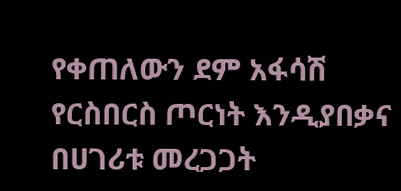የቀጠለውን ደም አፋሳሽ የርስበርስ ጦርነት እንዲያበቃና በሀገሪቱ መረጋጋት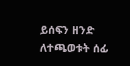ይሰፍን ዘንድ ለተጫወቱት ሰፊ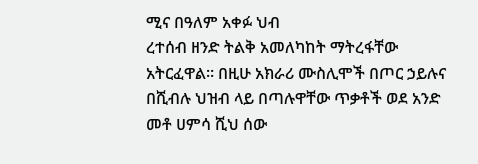ሚና በዓለም አቀፉ ህብ
ረተሰብ ዘንድ ትልቅ አመለካከት ማትረፋቸው አትርፈዋል። በዚሁ አክራሪ ሙስሊሞች በጦር ኃይሉና በሺብሉ ህዝብ ላይ በጣሉዋቸው ጥቃቶች ወደ አንድ መቶ ሀምሳ ሺህ ሰው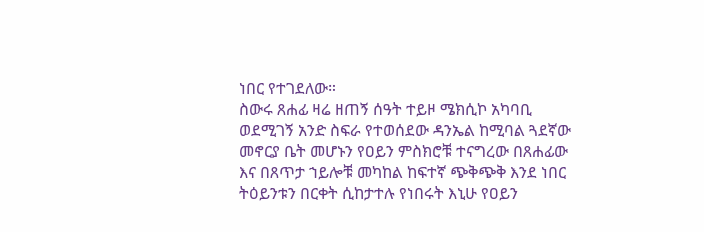ነበር የተገደለው።
ስውሩ ጸሐፊ ዛሬ ዘጠኝ ሰዓት ተይዞ ሜክሲኮ አካባቢ ወደሚገኝ አንድ ስፍራ የተወሰደው ዳንኤል ከሚባል ጓደኛው መኖርያ ቤት መሆኑን የዐይን ምስክሮቹ ተናግረው በጸሐፊው እና በጸጥታ ኀይሎቹ መካከል ከፍተኛ ጭቅጭቅ እንደ ነበር ትዕይንቱን በርቀት ሲከታተሉ የነበሩት እኒሁ የዐይን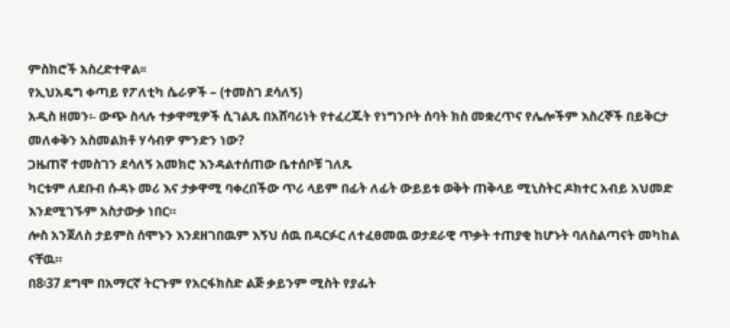ምስክሮች አስረድተዋል፡፡
የኢህአዴግ ቀጣይ የፖለቲካ ሴራዎች – (ተመስገ ደሳለኝ)
አዲስ ዘመን፡- ውጭ ስላሉ ተቃዋሚዎች ሲገልጹ በአሸባሪነት የተፈረጁት የነግንቦት ሰባት ክስ መቋረጥና የሌሎችም እስረኞች በይቅርታ መለቀቅን አስመልክቶ ሃሳብዎ ምንድን ነው?
ጋዜጠኛ ተመስገን ደሳለኝ አመክሮ እንዳልተሰጠው ቤተሰቦቹ ገለጹ
ካርቱም ለደቡብ ሱዳኑ መሪ እና ታቃዋሚ ባቀረበችው ጥሪ ላይም በፊት ለፊት ውይይቱ ወቅት ጠቅላይ ሚኒስትር ዶክተር አብይ አህመድ እንደሚገኙም አስታውቃ ነበር።
ሎስ አንጀለስ ታይምስ ሰሞኑን እንደዘገበዉም እኝህ ሰዉ በዳርፉር ለተፈፀመዉ ወታደራዊ ጥቃት ተጠያቂ ከሆኑት ባለስልጣናት መካከል ናቸዉ።
በ8፡37 ደግሞ በአማርኛ ትርጉም የአርፋክስድ ልጅ ቃይንም ሚስት የያፌት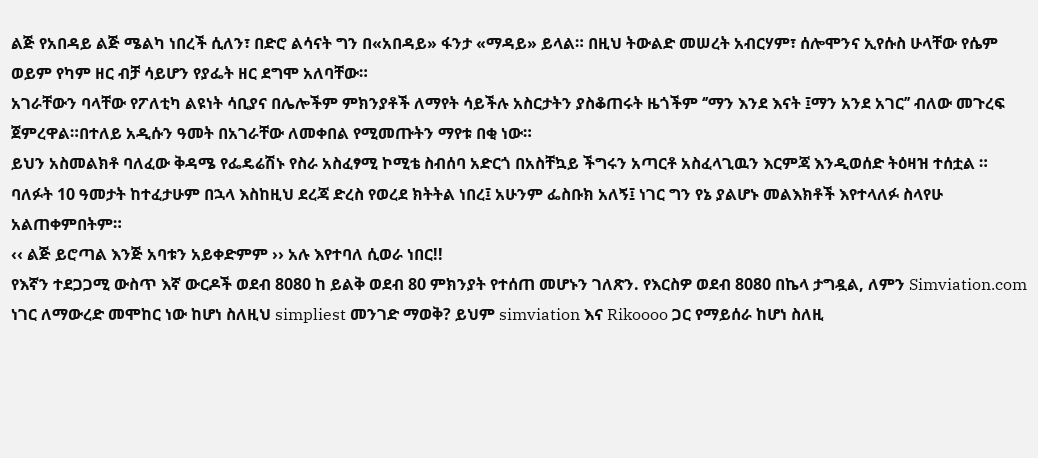ልጅ የአበዳይ ልጅ ሜልካ ነበረች ሲለን፣ በድሮ ልሳናት ግን በ«አበዳይ» ፋንታ «ማዳይ» ይላል። በዚህ ትውልድ መሠረት አብርሃም፣ ሰሎሞንና ኢየሱስ ሁላቸው የሴም ወይም የካም ዘር ብቻ ሳይሆን የያፌት ዘር ደግሞ አለባቸው።
አገራቸውን ባላቸው የፖለቲካ ልዩነት ሳቢያና በሌሎችም ምክንያቶች ለማየት ሳይችሉ አስርታትን ያስቆጠሩት ዜጎችም ‘’ማን እንደ እናት ፤ማን አንደ አገር’’ ብለው መጉረፍ ጀምረዋል።በተለይ አዲሱን ዓመት በአገራቸው ለመቀበል የሚመጡትን ማየቱ በቂ ነው።
ይህን አስመልክቶ ባለፈው ቅዳሜ የፌዴሬሽኑ የስራ አስፈፃሚ ኮሚቴ ስብሰባ አድርጎ በአስቸኳይ ችግሩን አጣርቶ አስፈላጊዉን እርምጃ እንዲወሰድ ትዕዛዝ ተሰቷል ።
ባለፉት 10 ዓመታት ከተፈታሁም በኋላ እስከዚህ ደረጃ ድረስ የወረደ ክትትል ነበረ፤ አሁንም ፌስቡክ አለኝ፤ ነገር ግን የኔ ያልሆኑ መልእክቶች እየተላለፉ ስላየሁ አልጠቀምበትም።
‹‹ ልጅ ይሮጣል እንጅ አባቱን አይቀድምም ›› አሉ እየተባለ ሲወራ ነበር!!
የእኛን ተደጋጋሚ ውስጥ እኛ ውርዶች ወደብ 8080 ከ ይልቅ ወደብ 80 ምክንያት የተሰጠ መሆኑን ገለጽን. የእርስዎ ወደብ 8080 በኬላ ታግዷል, ለምን Simviation.com ነገር ለማውረድ መሞከር ነው ከሆነ ስለዚህ simpliest መንገድ ማወቅ? ይህም simviation እና Rikoooo ጋር የማይሰራ ከሆነ ስለዚ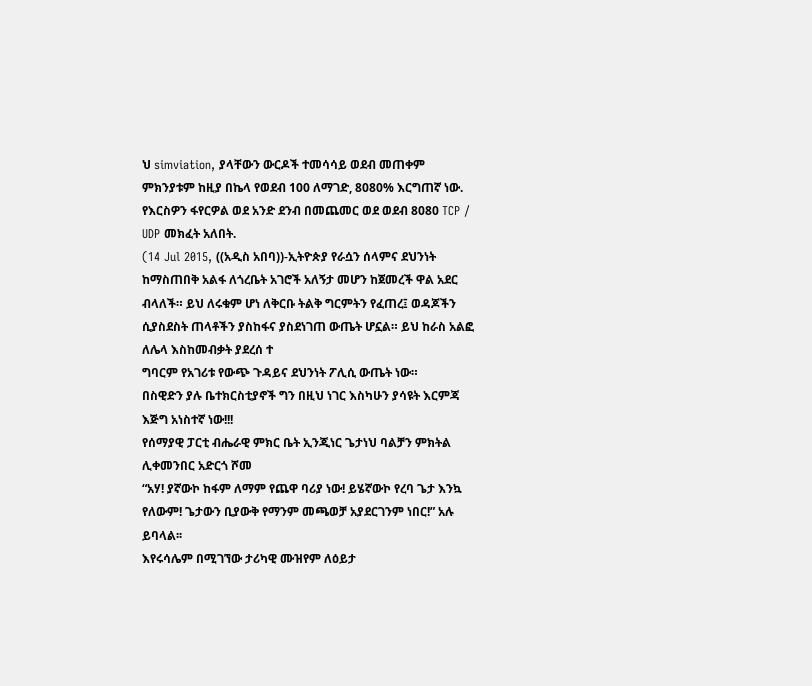ህ simviation, ያላቸውን ውርዶች ተመሳሳይ ወደብ መጠቀም ምክንያቱም ከዚያ በኬላ የወደብ 100 ለማገድ, 8080% እርግጠኛ ነው. የእርስዎን ፋየርዎል ወደ አንድ ደንብ በመጨመር ወደ ወደብ 8080 TCP / UDP መክፈት አለበት.
(14 Jul 2015, ((አዲስ አበባ))-ኢትዮጵያ የራሷን ሰላምና ደህንነት ከማስጠበቅ አልፋ ለጎረቤት አገሮች አለኝታ መሆን ከጀመረች ዋል አደር ብላለች። ይህ ለሩቁም ሆነ ለቅርቡ ትልቅ ግርምትን የፈጠረ፤ ወዳጆችን ሲያስደስት ጠላቶችን ያስከፋና ያስደነገጠ ውጤት ሆኗል። ይህ ከራስ አልፎ ለሌላ እስከመብቃት ያደረሰ ተ
ግባርም የአገሪቱ የውጭ ጉዳይና ደህንነት ፖሊሲ ውጤት ነው።
በስዊድን ያሉ ቤተክርስቲያኖች ግን በዚህ ነገር እስካሁን ያሳዩት እርምጃ እጅግ አነስተኛ ነው!!!
የሰማያዊ ፓርቲ ብሔራዊ ምክር ቤት ኢንጂነር ጌታነህ ባልቻን ምክትል ሊቀመንበር አድርጎ ሾመ
“አሃ! ያኛውኮ ከፋም ለማም የጨዋ ባሪያ ነው! ይሄኛውኮ የረባ ጌታ እንኳ የለውም! ጌታውን ቢያውቅ የማንም መጫወቻ አያደርገንም ነበር!” አሉ ይባላል፡፡
እየሩሳሌም በሚገኘው ታሪካዊ ሙዝየም ለዕይታ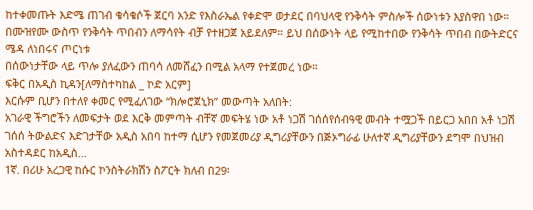ከተቀመጡት እድሜ ጠገብ ቁሳቁሶች ጀርባ አንድ የእስራኤል የቀድሞ ወታደር በባህላዊ የንቅሳት ምስሎች ሰውነቱን እያስዋበ ነው። በሙዝየሙ ውስጥ የንቅሳት ጥበብን ለማሳየት ብቻ የተዘጋጀ አይደለም። ይህ በሰውነት ላይ የሚከተበው የንቅሳት ጥበብ በውትድርና ሜዳ ለነበሩና ጦርነቱ
በሰውነታቸው ላይ ጥሎ ያለፈውን ጠባሳ ለመሸፈን በሚል አላማ የተጀመረ ነው።
ፍቅር በአዲስ ኪዳን[ለማስተካከል _ ኮድ አርም]
እርሱም ቢሆን በተለየ ቀመር የሚፈለገው “ክሎሮጀኒክ” መውጣት አለበት:
አገራዊ ችግሮችን ለመፍታት ወደ እርቅ መምጣት ብቸኛ መፍትሄ ነው አቶ ነጋሽ ገሰሰየሰብዓዊ መብት ተሟጋች በይርጋ አበበ አቶ ነጋሽ ገሰሰ ትውልድና እድገታቸው አዲስ አበባ ከተማ ሲሆን የመጀመሪያ ዲግሪያቸውን በጅኦግራፊ ሁለተኛ ዲግሪያቸውን ደግሞ በህዝብ አስተዳደር ከአዲስ...
1ኛ. በሪሁ አረጋዊ ከሱር ኮንስትራክሽን ስፖርት ክለብ በ29፡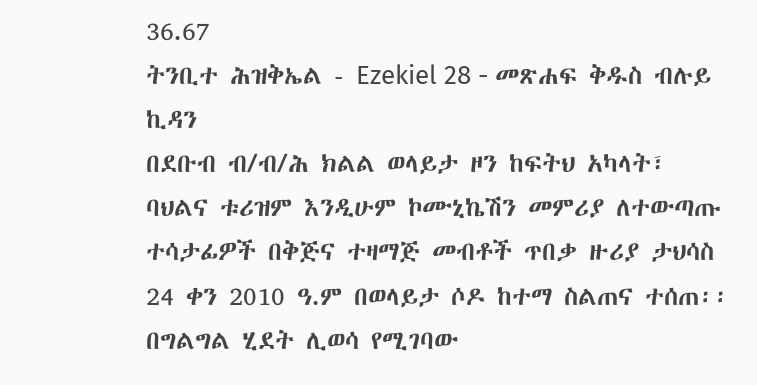36.67
ትንቢተ ሕዝቅኤል - Ezekiel 28 - መጽሐፍ ቅዱስ ብሉይ ኪዳን
በደቡብ ብ/ብ/ሕ ክልል ወላይታ ዞን ከፍትህ አካላት፣ ባህልና ቱሪዝም እንዲሁም ኮሙኒኬሽን መምሪያ ለተውጣጡ ተሳታፊዎች በቅጅና ተዛማጅ መብቶች ጥበቃ ዙሪያ ታህሳስ 24 ቀን 2010 ዓ.ም በወላይታ ሶዶ ከተማ ስልጠና ተሰጠ፡፡
በግልግል ሂደት ሊወሳ የሚገባው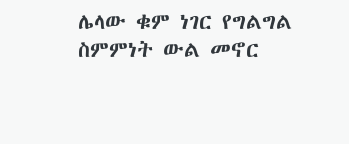ሌላው ቁም ነገር የግልግል ስምምነት ውል መኖር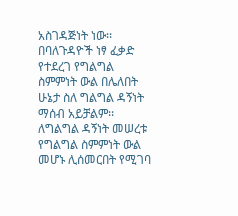አስገዳጅነት ነው፡፡ በባለጉዳዮች ነፃ ፈቃድ የተደረገ የግልግል ስምምነት ውል በሌለበት ሁኔታ ስለ ግልግል ዳኝነት ማሰብ አይቻልም፡፡ ለግልግል ዳኝነት መሠረቱ የግልግል ስምምነት ውል መሆኑ ሊሰመርበት የሚገባ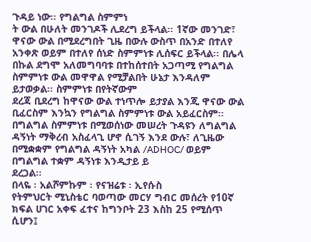ጉዳይ ነው፡፡ የግልግል ስምምነ
ት ውል በሁለት መንገዶች ሊደረግ ይችላል፡፡ 1ኛው መንገድ፣ ዋናው ውል በሚደረግበት ጊዜ በውሉ ውስጥ በአንድ በተለየ አንቀጽ ወይም በተለየ ሰነድ ስምምነቱ ሊሰፍር ይችላል፡፡ በሌላ በኩል ደግሞ አለመግባባቱ በተከሰተበት አጋጣሚ የግልግል ስምምነቱ ውል መዋዋል የሚቻልበት ሁኔታ እንዳለም ይታወቃል፡፡ ስምምነቱ በየትኛውም
ደረጃ ቢደረግ ከዋናው ውል ተነጥሎ ይታያል እንጂ ዋናው ውል ቢፈርስም እንኳን የግልግል ስምምነቱ ውል አይፈርስም፡፡ በግልግል ስምምነቱ በሚወሰነው መሠረት ጉዳዩን ለግልግል ዳኝነት ማቅረብ አስፈላጊ ሆኖ ሲገኝ እንደ ውሉ፣ ለጊዜው በሚቋቋም የግልግል ዳኝነት አካል /ADHOC/ ወይም በግልግል ተቋም ዳኝነቱ እንዲታይ ይ
ደረጋል፡፡
በላዬ ፡ አልሾምኩም ፡ የናዝሬቱ ፡ ኢየሱስ
የትምህርት ሚኒስቴር ባወጣው መርሃ ግብር መሰረት የ10ኛ ክፍል ሀገር አቀፍ ፈተና ከግንቦት 23 እስከ 25 የሚሰጥ ሲሆን፤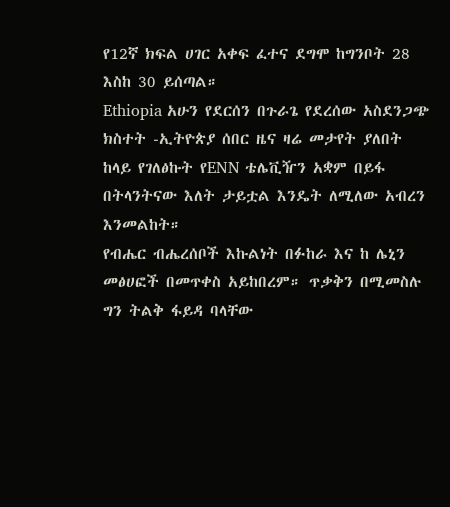የ12ኛ ክፍል ሀገር አቀፍ ፈተና ደግሞ ከግንቦት 28 እስከ 30 ይሰጣል።
Ethiopia አሁን የደርሰን በጉራጌ የደረሰው አስደንጋጭ ክስተት -ኢትዮጵያ ሰበር ዜና ዛሬ መታየት ያለበት
ከላይ የገለፅኩት የENN ቴሌቪዥን አቋም በይፋ በትላንትናው እለት ታይቷል እንዴት ለሚለው አብረን እንመልከት።
የብሔር ብሔረሰቦች እኩልነት በፉከራ እና ከ ሌኒን መፅሀፎች በመጥቀስ አይከበረም። ጥቃቅን በሚመስሉ ግን ትልቅ ፋይዳ ባላቸው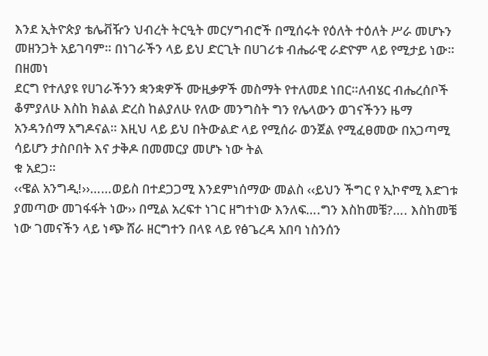እንደ ኢትዮጵያ ቴሌቭዥን ህብረት ትርዒት መርሃግብሮች በሚሰሩት የዕለት ተዕለት ሥራ መሆኑን መዘንጋት አይገባም። በነገራችን ላይ ይህ ድርጊት በሀገሪቱ ብሔራዊ ራድዮም ላይ የሚታይ ነው። በዘመነ
ደርግ የተለያዩ የሀገራችንን ቋንቋዎች ሙዚቃዎች መስማት የተለመደ ነበር።ለብሄር ብሔረሰቦች ቆምያለሁ እስከ ክልል ድረስ ከልያለሁ የለው መንግስት ግን የሌላውን ወገናችንን ዜማ አንዳንሰማ አግዶናል። እዚህ ላይ ይህ በትውልድ ላይ የሚሰራ ወንጀል የሚፈፀመው በአጋጣሚ ሳይሆን ታስቦበት እና ታቅዶ በመመርያ መሆኑ ነው ትል
ቁ አደጋ።
‹‹ዌል አንግዲ!››……ወይስ በተደጋጋሚ እንደምነሰማው መልስ ‹‹ይህን ችግር የ ኢኮኖሚ እድገቱ ያመጣው መገፋፋት ነው›› በሚል አረፍተ ነገር ዘግተነው እንለፍ….ግን እስከመቼ?…. እስከመቼ ነው ገመናችን ላይ ነጭ ሸራ ዘርግተን በላዩ ላይ የፅጌረዳ አበባ ነስንሰን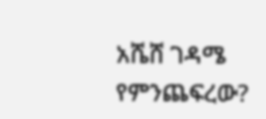አሼሸ ገዳሜ የምንጨፍረው?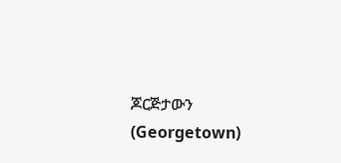ጆርጅታውን (Georgetown)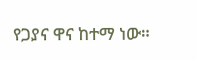የጋያና ዋና ከተማ ነው።